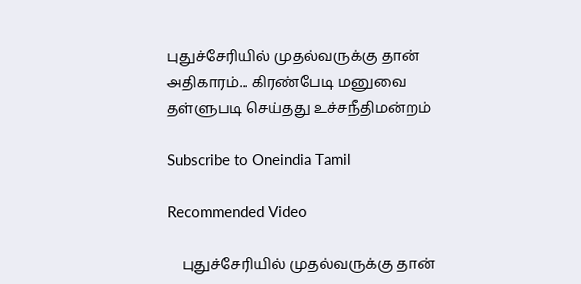புதுச்சேரியில் முதல்வருக்கு தான் அதிகாரம்... கிரண்பேடி மனுவை தள்ளுபடி செய்தது உச்சநீதிமன்றம்

Subscribe to Oneindia Tamil

Recommended Video

    புதுச்சேரியில் முதல்வருக்கு தான்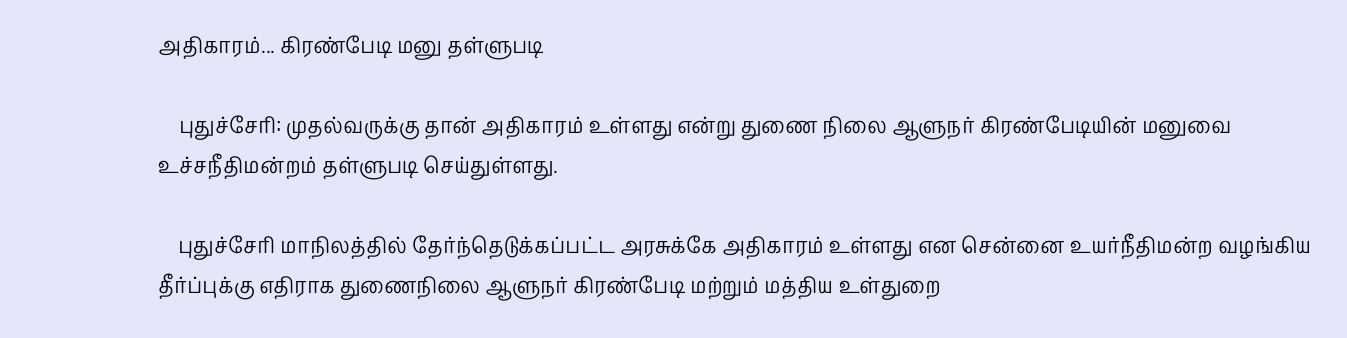அதிகாரம்... கிரண்பேடி மனு தள்ளுபடி

    புதுச்சேரி: முதல்வருக்கு தான் அதிகாரம் உள்ளது என்று துணை நிலை ஆளுநர் கிரண்பேடியின் மனுவை உச்சநீதிமன்றம் தள்ளுபடி செய்துள்ளது.

    புதுச்சேரி மாநிலத்தில் தேர்ந்தெடுக்கப்பட்ட அரசுக்கே அதிகாரம் உள்ளது என சென்னை உயர்நீதிமன்ற வழங்கிய தீர்ப்புக்கு எதிராக துணைநிலை ஆளுநர் கிரண்பேடி மற்றும் மத்திய உள்துறை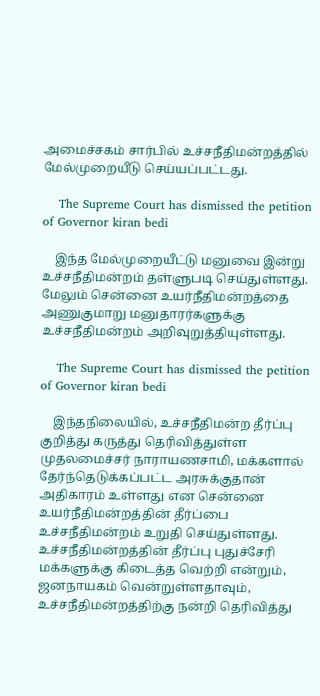அமைச்சகம் சார்பில் உச்சநீதிமன்றத்தில் மேல்முறையீடு செய்யப்பட்டது.

    The Supreme Court has dismissed the petition of Governor kiran bedi

    இந்த மேல்முறையீட்டு மனுவை இன்று உச்சநீதிமன்றம் தள்ளுபடி செய்துள்ளது. மேலும் சென்னை உயர்நீதிமன்றத்தை அணுகுமாறு மனுதாரர்களுக்கு உச்சநீதிமன்றம் அறிவுறுத்தியுள்ளது.

    The Supreme Court has dismissed the petition of Governor kiran bedi

    இந்தநிலையில், உச்சநீதிமன்ற தீர்ப்பு குறித்து கருத்து தெரிவித்துள்ள முதலமைச்சர் நாராயணசாமி, மக்களால் தேர்ந்தெடுக்கப்பட்ட அரசுக்குதான் அதிகாரம் உள்ளது என சென்னை உயர்நீதிமன்றத்தின் தீர்ப்பை உச்சநீதிமன்றம் உறுதி செய்துள்ளது. உச்சநீதிமன்றத்தின் தீர்ப்பு புதுச்சேரி மக்களுக்கு கிடைத்த வெற்றி என்றும், ஜனநாயகம் வென்றுள்ளதாவும், உச்சநீதிமன்றத்திற்கு நன்றி தெரிவித்து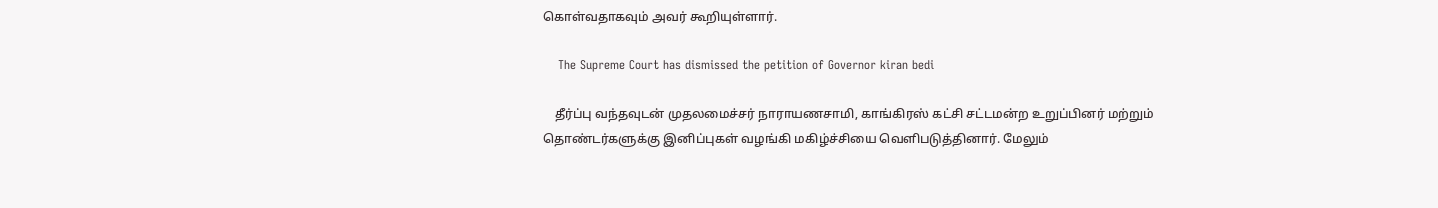கொள்வதாகவும் அவர் கூறியுள்ளார்.

    The Supreme Court has dismissed the petition of Governor kiran bedi

    தீர்ப்பு வந்தவுடன் முதலமைச்சர் நாராயணசாமி, காங்கிரஸ் கட்சி சட்டமன்ற உறுப்பினர் மற்றும் தொண்டர்களுக்கு இனிப்புகள் வழங்கி மகிழ்ச்சியை வெளிபடுத்தினார். மேலும்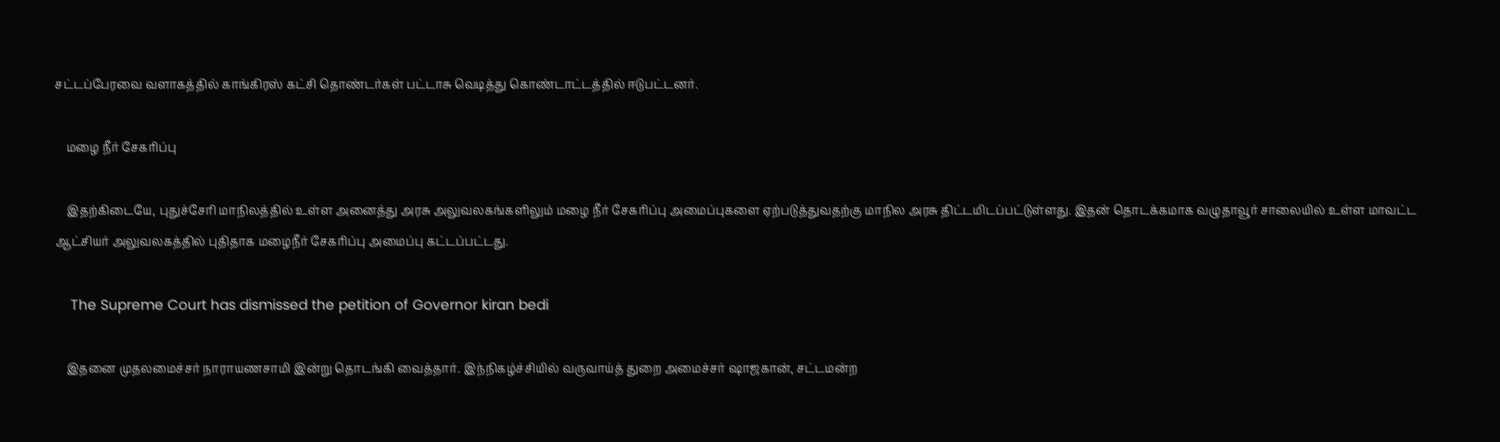சட்டப்பேரவை வளாகத்தில் காங்கிரஸ் கட்சி தொண்டர்கள் பட்டாசு வெடித்து கொண்டாட்டத்தில் ஈடுபட்டனர்.

    மழை நீர் சேகரிப்பு

    இதற்கிடையே, புதுச்சேரி மாநிலத்தில் உள்ள அனைத்து அரசு அலுவலகங்களிலும் மழை நீர் சேகரிப்பு அமைப்புகளை ஏற்படுத்துவதற்கு மாநில அரசு திட்டமிடப்பட்டுள்ளது. இதன் தொடக்கமாக வழுதாவூர் சாலையில் உள்ள மாவட்ட ஆட்சியர் அலுவலகத்தில் புதிதாக மழைநீர் சேகரிப்பு அமைப்பு கட்டப்பட்டது.

    The Supreme Court has dismissed the petition of Governor kiran bedi

    இதனை முதலமைச்சர் நாராயணசாமி இன்று தொடங்கி வைத்தார். இந்நிகழ்ச்சியில் வருவாய்த் துறை அமைச்சர் ஷாஜகான், சட்டமன்ற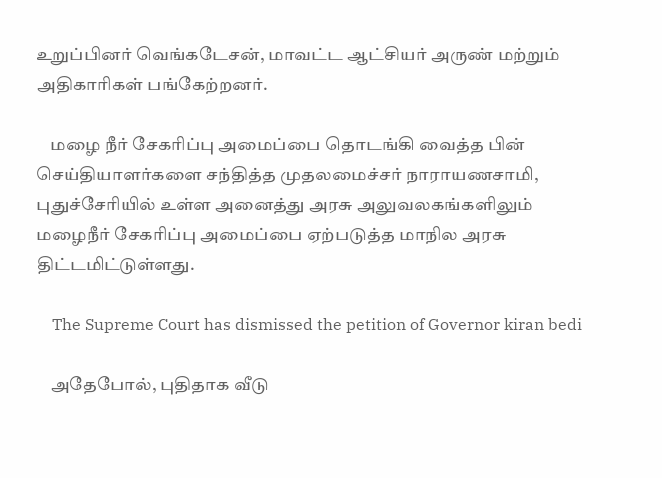உறுப்பினர் வெங்கடேசன், மாவட்ட ஆட்சியர் அருண் மற்றும் அதிகாரிகள் பங்கேற்றனர்.

    மழை நீர் சேகரிப்பு அமைப்பை தொடங்கி வைத்த பின் செய்தியாளர்களை சந்தித்த முதலமைச்சர் நாராயணசாமி, புதுச்சேரியில் உள்ள அனைத்து அரசு அலுவலகங்களிலும் மழைநீர் சேகரிப்பு அமைப்பை ஏற்படுத்த மாநில அரசு திட்டமிட்டுள்ளது.

    The Supreme Court has dismissed the petition of Governor kiran bedi

    அதேபோல், புதிதாக வீடு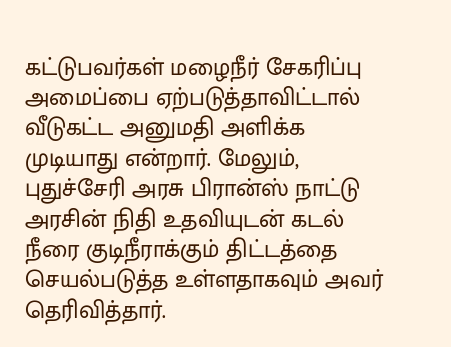கட்டுபவர்கள் மழைநீர் சேகரிப்பு அமைப்பை ஏற்படுத்தாவிட்டால் வீடுகட்ட அனுமதி அளிக்க முடியாது என்றார். மேலும், புதுச்சேரி அரசு பிரான்ஸ் நாட்டு அரசின் நிதி உதவியுடன் கடல் நீரை குடிநீராக்கும் திட்டத்தை செயல்படுத்த உள்ளதாகவும் அவர் தெரிவித்தார்.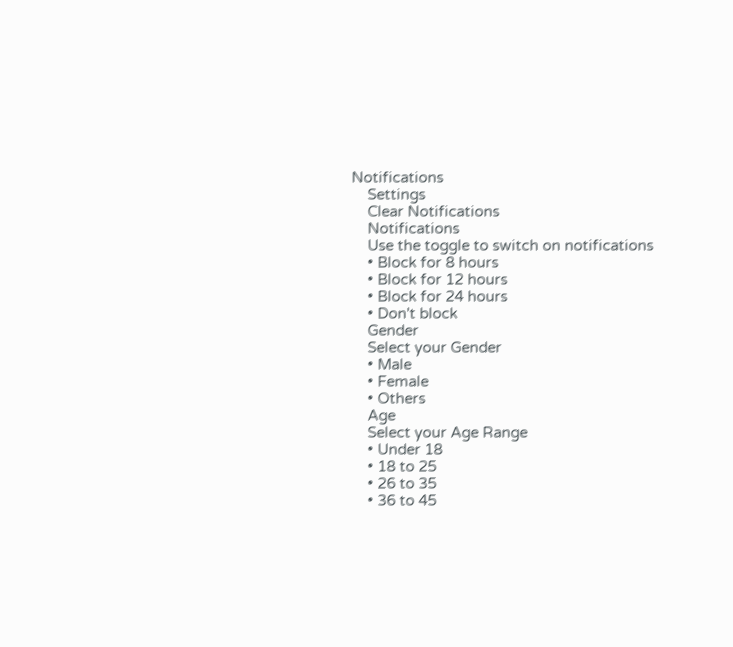Notifications
    Settings
    Clear Notifications
    Notifications
    Use the toggle to switch on notifications
    • Block for 8 hours
    • Block for 12 hours
    • Block for 24 hours
    • Don't block
    Gender
    Select your Gender
    • Male
    • Female
    • Others
    Age
    Select your Age Range
    • Under 18
    • 18 to 25
    • 26 to 35
    • 36 to 45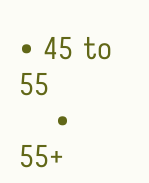• 45 to 55
    • 55+